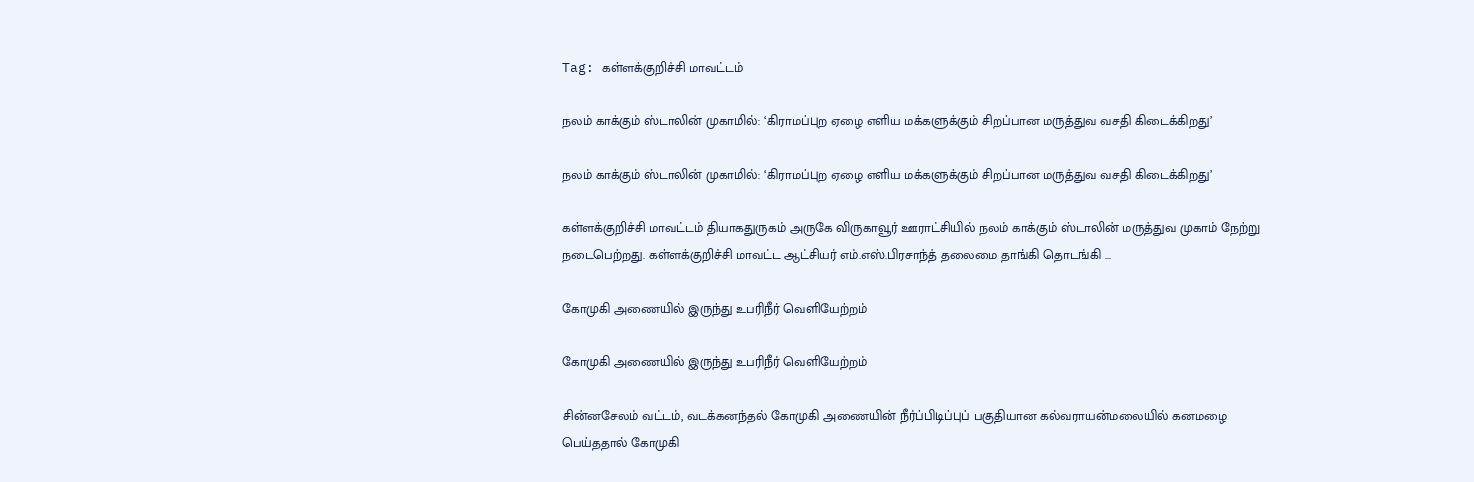Tag: கள்ளக்குறிச்சி மாவட்டம்

நலம் காக்கும் ஸ்டாலின் முகாமில்: ‘கிராமப்புற ஏழை எளிய மக்களுக்கும் சிறப்பான மருத்துவ வசதி கிடைக்கிறது’

நலம் காக்கும் ஸ்டாலின் முகாமில்: ‘கிராமப்புற ஏழை எளிய மக்களுக்கும் சிறப்பான மருத்துவ வசதி கிடைக்கிறது’

கள்ளக்குறிச்சி மாவட்டம் தியாகதுருகம் அருகே விருகாவூர் ஊராட்சியில் நலம் காக்கும் ஸ்டாலின் மருத்துவ முகாம் நேற்று நடைபெற்றது. கள்ளக்குறிச்சி மாவட்ட ஆட்சியர் எம்.எஸ்.பிரசாந்த் தலைமை தாங்கி தொடங்கி ...

கோமுகி அணையில் இருந்து உபரிநீர் வெளியேற்றம்

கோமுகி அணையில் இருந்து உபரிநீர் வெளியேற்றம்

சின்னசேலம் வட்டம், வடக்கனந்தல் கோமுகி அணையின் நீர்ப்பிடிப்புப் பகுதியான கல்வராயன்மலையில் கனமழை பெய்ததால் கோமுகி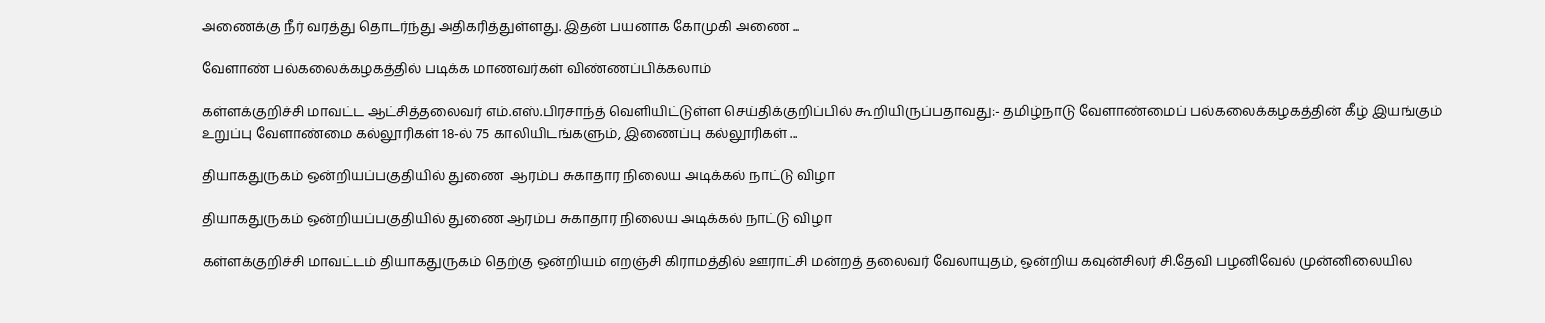அணைக்கு நீர் வரத்து தொடர்ந்து அதிகரித்துள்ளது. இதன் பயனாக கோமுகி அணை ...

வேளாண் பல்கலைக்கழகத்தில் படிக்க மாணவர்கள் விண்ணப்பிக்கலாம்

கள்ளக்குறிச்சி மாவட்ட ஆட்சித்தலைவர் எம்.எஸ்.பிரசாந்த் வெளியிட்டுள்ள செய்திக்குறிப்பில் கூறியிருப்பதாவது:- தமிழ்நாடு வேளாண்மைப் பல்கலைக்கழகத்தின் கீழ் இயங்கும் உறுப்பு வேளாண்மை கல்லூரிகள் 18-ல் 75 காலியிடங்களும், இணைப்பு கல்லூரிகள் ...

தியாகதுருகம் ஒன்றியப்பகுதியில் துணை  ஆரம்ப சுகாதார நிலைய அடிக்கல் நாட்டு விழா

தியாகதுருகம் ஒன்றியப்பகுதியில் துணை ஆரம்ப சுகாதார நிலைய அடிக்கல் நாட்டு விழா

கள்ளக்குறிச்சி மாவட்டம் தியாகதுருகம் தெற்கு ஒன்றியம் எறஞ்சி கிராமத்தில் ஊராட்சி மன்றத் தலைவர் வேலாயுதம், ஒன்றிய கவுன்சிலர் சி.தேவி பழனிவேல் முன்னிலையில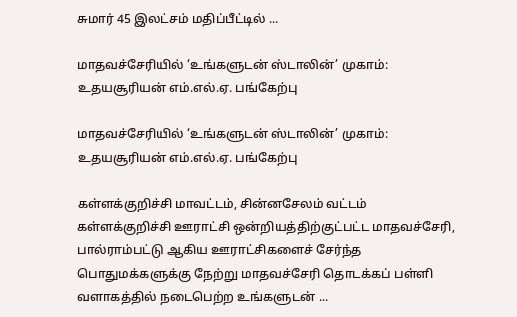சுமார் 45 இலட்சம் மதிப்பீட்டில் ...

மாதவச்சேரியில் ‘உங்களுடன் ஸ்டாலின்’ முகாம்:  உதயசூரியன் எம்.எல்.ஏ. பங்கேற்பு

மாதவச்சேரியில் ‘உங்களுடன் ஸ்டாலின்’ முகாம்: உதயசூரியன் எம்.எல்.ஏ. பங்கேற்பு

கள்ளக்குறிச்சி மாவட்டம், சின்னசேலம் வட்டம் கள்ளக்குறிச்சி ஊராட்சி ஒன்றியத்திற்குட்பட்ட மாதவச்சேரி, பால்ராம்பட்டு ஆகிய ஊராட்சிகளைச் சேர்ந்த பொதுமக்களுக்கு நேற்று மாதவச்சேரி தொடக்கப் பள்ளி வளாகத்தில் நடைபெற்ற உங்களுடன் ...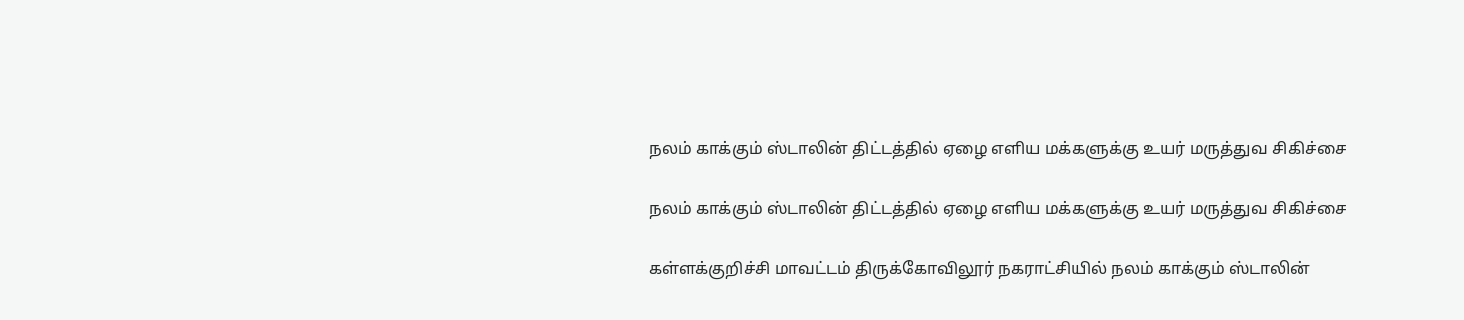நலம் காக்கும் ஸ்டாலின் திட்டத்தில் ஏழை எளிய மக்களுக்கு உயர் மருத்துவ சிகிச்சை

நலம் காக்கும் ஸ்டாலின் திட்டத்தில் ஏழை எளிய மக்களுக்கு உயர் மருத்துவ சிகிச்சை

கள்ளக்குறிச்சி மாவட்டம் திருக்கோவிலூர் நகராட்சியில் நலம் காக்கும் ஸ்டாலின்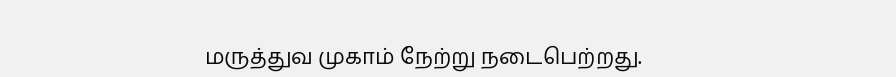மருத்துவ முகாம் நேற்று நடைபெற்றது.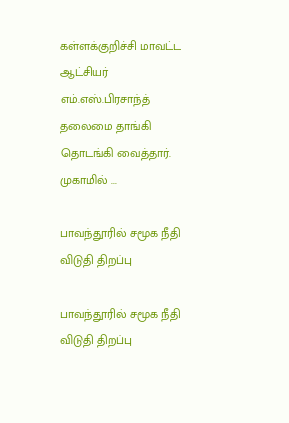கள்ளக்குறிச்சி மாவட்ட ஆட்சியர் எம்.எஸ்.பிரசாந்த் தலைமை தாங்கி தொடங்கி வைத்தார். முகாமில் ...

பாவந்தூரில் சமூக நீதி விடுதி திறப்பு

பாவந்தூரில் சமூக நீதி விடுதி திறப்பு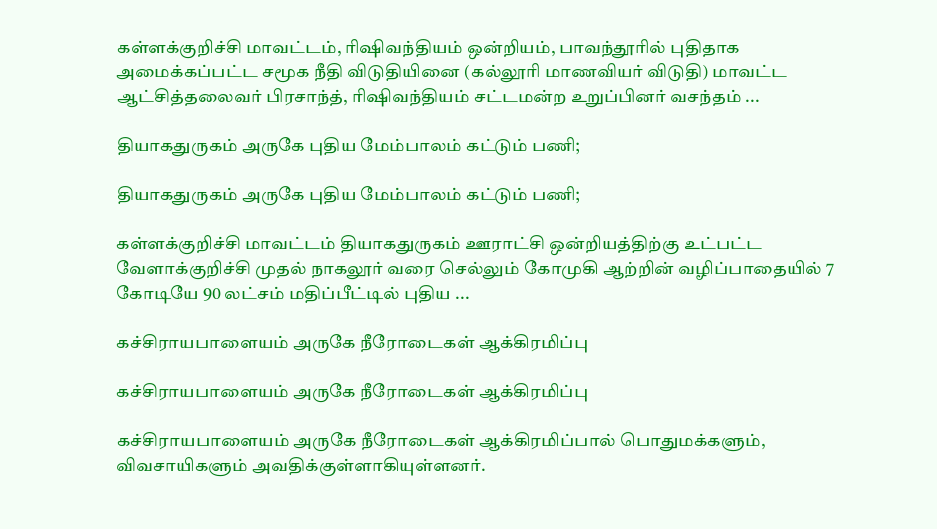கள்ளக்குறிச்சி மாவட்டம், ரிஷிவந்தியம் ஒன்றியம், பாவந்தூரில் புதிதாக அமைக்கப்பட்ட சமூக நீதி விடுதியினை (கல்லூரி மாணவியர் விடுதி) மாவட்ட ஆட்சித்தலைவர் பிரசாந்த், ரிஷிவந்தியம் சட்டமன்ற உறுப்பினர் வசந்தம் ...

தியாகதுருகம் அருகே புதிய மேம்பாலம் கட்டும் பணி;

தியாகதுருகம் அருகே புதிய மேம்பாலம் கட்டும் பணி;

கள்ளக்குறிச்சி மாவட்டம் தியாகதுருகம் ஊராட்சி ஒன்றியத்திற்கு உட்பட்ட வேளாக்குறிச்சி முதல் நாகலூர் வரை செல்லும் கோமுகி ஆற்றின் வழிப்பாதையில் 7 கோடியே 90 லட்சம் மதிப்பீட்டில் புதிய ...

கச்சிராயபாளையம் அருகே நீரோடைகள் ஆக்கிரமிப்பு

கச்சிராயபாளையம் அருகே நீரோடைகள் ஆக்கிரமிப்பு

கச்சிராயபாளையம் அருகே நீரோடைகள் ஆக்கிரமிப்பால் பொதுமக்களும், விவசாயிகளும் அவதிக்குள்ளாகியுள்ளனர்.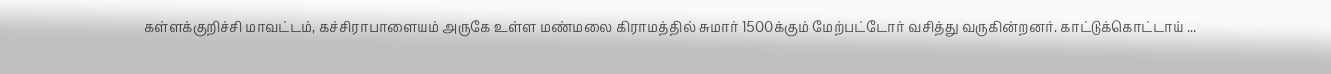கள்ளக்குறிச்சி மாவட்டம், கச்சிராபாளையம் அருகே உள்ள மண்மலை கிராமத்தில் சுமார் 1500க்கும் மேற்பட்டோர் வசித்து வருகின்றனர். காட்டுக்கொட்டாய் ...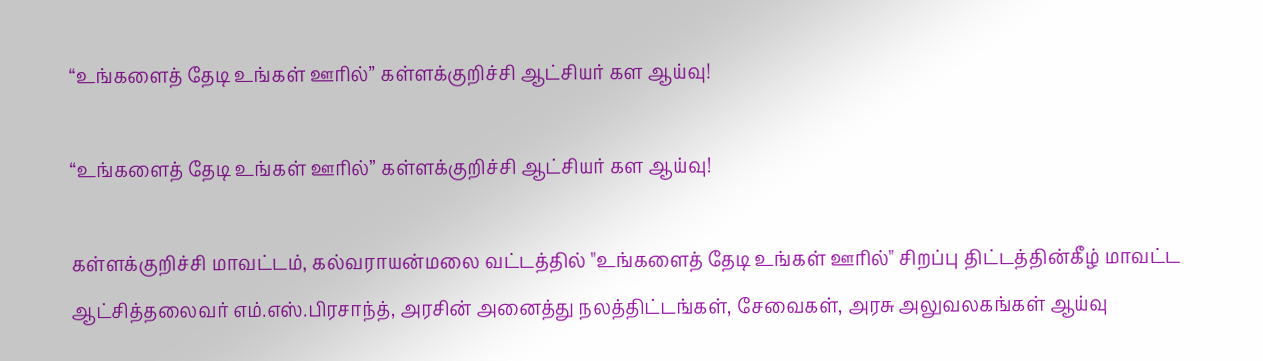“உங்களைத் தேடி உங்கள் ஊரில்” கள்ளக்குறிச்சி ஆட்சியர் கள ஆய்வு!

“உங்களைத் தேடி உங்கள் ஊரில்” கள்ளக்குறிச்சி ஆட்சியர் கள ஆய்வு!

கள்ளக்குறிச்சி மாவட்டம், கல்வராயன்மலை வட்டத்தில் "உங்களைத் தேடி உங்கள் ஊரில்" சிறப்பு திட்டத்தின்கீழ் மாவட்ட ஆட்சித்தலைவர் எம்.எஸ்.பிரசாந்த், அரசின் அனைத்து நலத்திட்டங்கள், சேவைகள், அரசு அலுவலகங்கள் ஆய்வு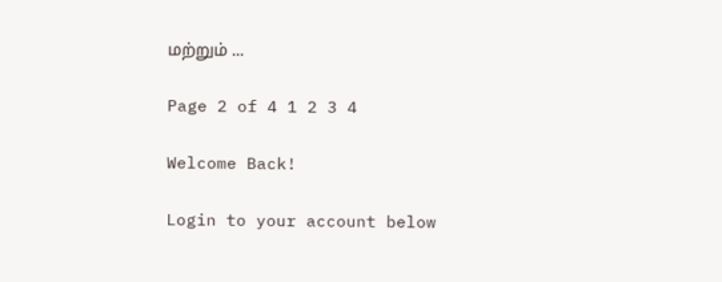மற்றும் ...

Page 2 of 4 1 2 3 4

Welcome Back!

Login to your account below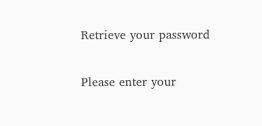Retrieve your password

Please enter your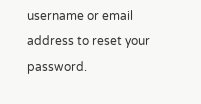username or email address to reset your password.